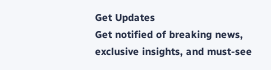Get Updates
Get notified of breaking news, exclusive insights, and must-see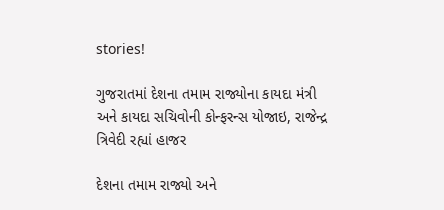stories!

ગુજરાતમાં દેશના તમામ રાજ્યોના કાયદા મંત્રી અને કાયદા સચિવોની કોન્ફરન્સ યોજાઇ, રાજેન્દ્ર ત્રિવેદી રહ્યાં હાજર

દેશના તમામ રાજ્યો અને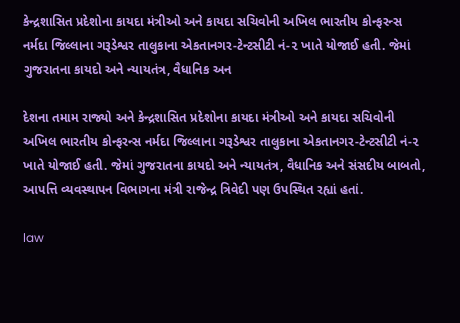કેન્દ્રશાસિત પ્રદેશોના કાયદા મંત્રીઓ અને કાયદા સચિવોની અખિલ ભારતીય કોન્ફરન્સ નર્મદા જિલ્લાના ગરૂડેશ્વર તાલુકાના એકતાનગર-ટેન્ટસીટી નં-૨ ખાતે યોજાઈ હતી. જેમાં ગુજરાતના કાયદો અને ન્યાયતંત્ર, વૈધાનિક અન

દેશના તમામ રાજ્યો અને કેન્દ્રશાસિત પ્રદેશોના કાયદા મંત્રીઓ અને કાયદા સચિવોની અખિલ ભારતીય કોન્ફરન્સ નર્મદા જિલ્લાના ગરૂડેશ્વર તાલુકાના એકતાનગર-ટેન્ટસીટી નં-૨ ખાતે યોજાઈ હતી. જેમાં ગુજરાતના કાયદો અને ન્યાયતંત્ર, વૈધાનિક અને સંસદીય બાબતો, આપત્તિ વ્યવસ્થાપન વિભાગના મંત્રી રાજેન્દ્ર ત્રિવેદી પણ ઉપસ્થિત રહ્યાં હતાં.

law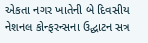એકતા નગર ખાતેની બે દિવસીય નેશનલ કોન્ફરન્સના ઉદ્ઘાટન સત્ર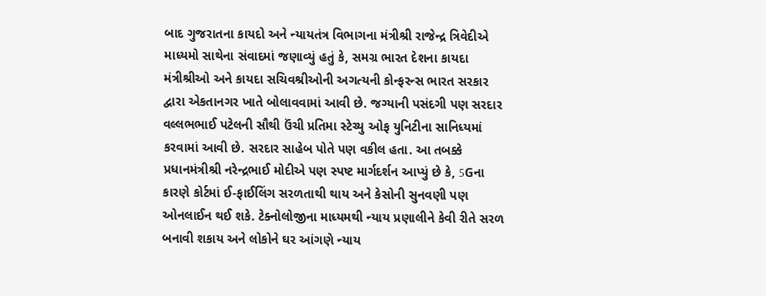બાદ ગુજરાતના કાયદો અને ન્યાયતંત્ર વિભાગના મંત્રીશ્રી રાજેન્દ્ર ત્રિવેદીએ માધ્યમો સાથેના સંવાદમાં જણાવ્યું હતું કે, સમગ્ર ભારત દેશના કાયદા મંત્રીશ્રીઓ અને કાયદા સચિવશ્રીઓની અગત્યની કોન્ફરન્સ ભારત સરકાર દ્વારા એકતાનગર ખાતે બોલાવવામાં આવી છે. જગ્યાની પસંદગી પણ સરદાર વલ્લભભાઈ પટેલની સૌથી ઉંચી પ્રતિમા સ્ટેચ્યુ ઓફ યુનિટીના સાનિધ્યમાં કરવામાં આવી છે. સરદાર સાહેબ પોતે પણ વકીલ હતા. આ તબક્કે પ્રધાનમંત્રીશ્રી નરેન્દ્રભાઈ મોદીએ પણ સ્પષ્ટ માર્ગદર્શન આપ્યું છે કે, 5Gના કારણે કોર્ટમાં ઈ-ફાઈલિંગ સરળતાથી થાય અને કેસોની સુનવણી પણ ઓનલાઈન થઈ શકે. ટેક્નોલોજીના માધ્યમથી ન્યાય પ્રણાલીને કેવી રીતે સરળ બનાવી શકાય અને લોકોને ઘર આંગણે ન્યાય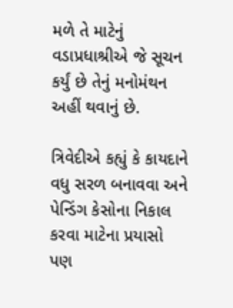મળે તે માટેનું વડાપ્રધાશ્રીએ જે સૂચન કર્યું છે તેનું મનોમંથન અહીં થવાનું છે.

ત્રિવેદીએ કહ્યું કે કાયદાને વધુ સરળ બનાવવા અને પેન્ડિંગ કેસોના નિકાલ કરવા માટેના પ્રયાસો પણ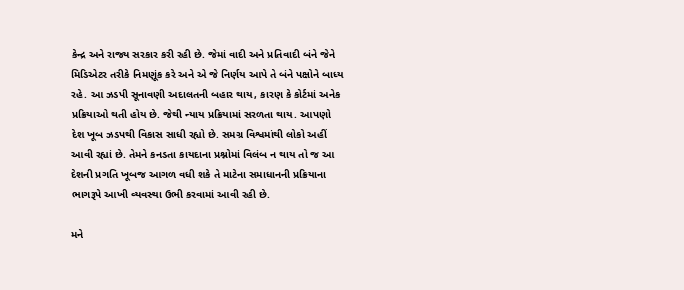કેન્દ્ર અને રાજ્ય સરકાર કરી રહી છે. જેમાં વાદી અને પ્રતિવાદી બંને જેને મિડિએટર તરીકે નિમણૂંક કરે અને એ જે નિર્ણય આપે તે બંને પક્ષોને બાધ્ય રહે. આ ઝડપી સૂનાવણી અદાલતની બહાર થાય, કારણ કે કોર્ટમાં અનેક પ્રક્રિયાઓ થતી હોય છે. જેથી ન્યાય પ્રક્રિયામાં સરળતા થાય. આપણો દેશ ખૂબ ઝડપથી વિકાસ સાધી રહ્યો છે. સમગ્ર વિશ્વમાંથી લોકો અહીં આવી રહ્યાં છે. તેમને કનડતા કાયદાના પ્રશ્નોમાં વિલંબ ન થાય તો જ આ દેશની પ્રગતિ ખૂબજ આગળ વધી શકે તે માટેના સમાધાનની પ્રક્રિયાના ભાગરૂપે આખી વ્યવસ્થા ઉભી કરવામાં આવી રહી છે.

મને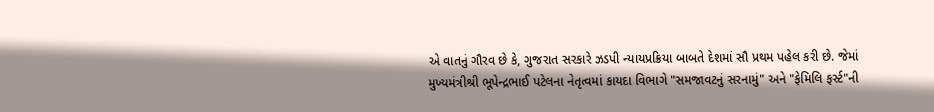એ વાતનું ગૌરવ છે કે, ગુજરાત સરકારે ઝડપી ન્યાયપ્રક્રિયા બાબતે દેશમાં સૌ પ્રથમ પહેલ કરી છે. જેમાં મુખ્યમંત્રીશ્રી ભૂપેન્દ્રભાઈ પટેલના નેતૃત્વમાં કાયદા વિભાગે "સમજાવટનું સરનામું" અને "ફેમિલિ ફર્સ્ટ"ની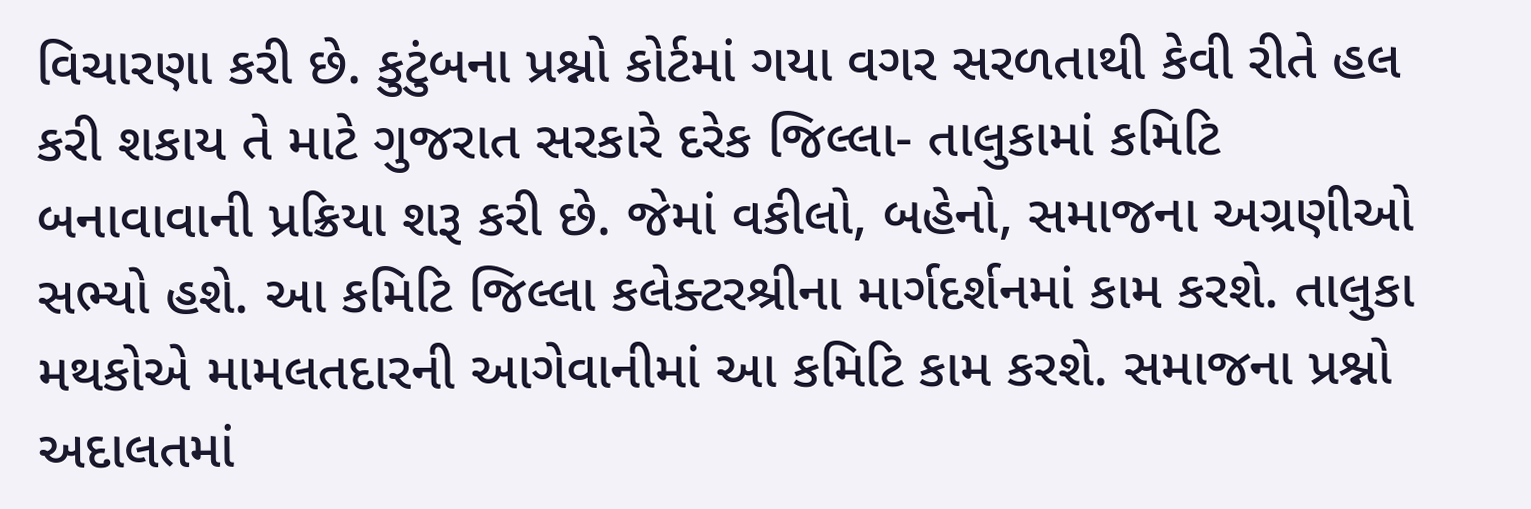વિચારણા કરી છે. કુટુંબના પ્રશ્નો કોર્ટમાં ગયા વગર સરળતાથી કેવી રીતે હલ કરી શકાય તે માટે ગુજરાત સરકારે દરેક જિલ્લા- તાલુકામાં કમિટિ બનાવાવાની પ્રક્રિયા શરૂ કરી છે. જેમાં વકીલો, બહેનો, સમાજના અગ્રણીઓ સભ્યો હશે. આ કમિટિ જિલ્લા કલેક્ટરશ્રીના માર્ગદર્શનમાં કામ કરશે. તાલુકા મથકોએ મામલતદારની આગેવાનીમાં આ કમિટિ કામ કરશે. સમાજના પ્રશ્નો અદાલતમાં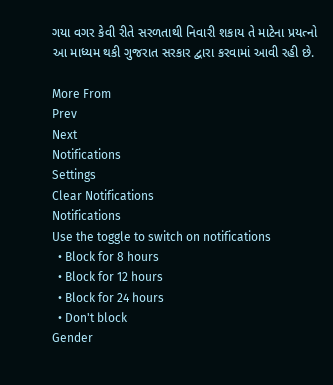ગયા વગર કેવી રીતે સરળતાથી નિવારી શકાય તે માટેના પ્રયત્નો આ માધ્યમ થકી ગુજરાત સરકાર દ્વારા કરવામાં આવી રહી છે.

More From
Prev
Next
Notifications
Settings
Clear Notifications
Notifications
Use the toggle to switch on notifications
  • Block for 8 hours
  • Block for 12 hours
  • Block for 24 hours
  • Don't block
Gender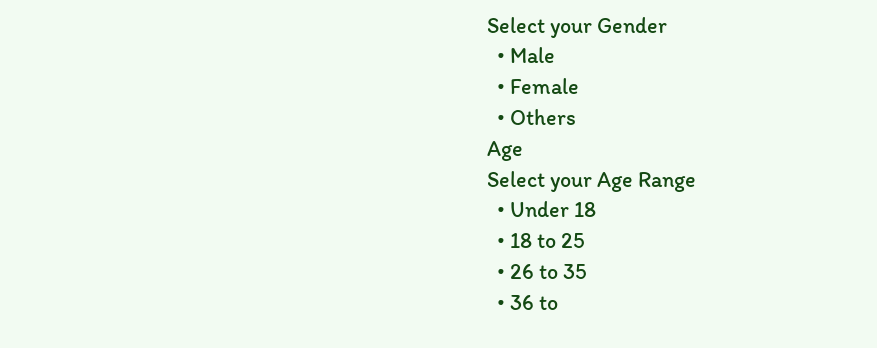Select your Gender
  • Male
  • Female
  • Others
Age
Select your Age Range
  • Under 18
  • 18 to 25
  • 26 to 35
  • 36 to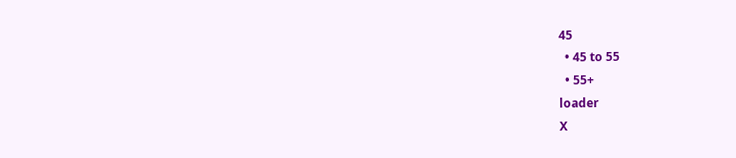45
  • 45 to 55
  • 55+
loader
X